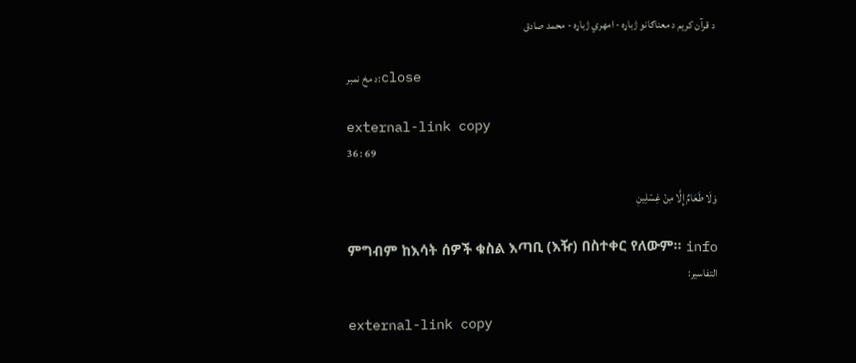د قرآن کریم د معناګانو ژباړه - امهري ژباړه - محمد صادق

د مخ نمبر:close

external-link copy
36 : 69

وَلَا طَعَامٌ إِلَّا مِنۡ غِسۡلِينٖ

ምግብም ከእሳት ሰዎች ቁስል እጣቢ (እዥ) በስተቀር የለውም፡፡ info
التفاسير:

external-link copy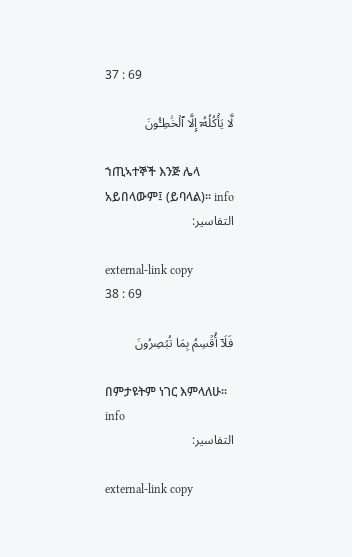37 : 69

لَّا يَأۡكُلُهُۥٓ إِلَّا ٱلۡخَٰطِـُٔونَ

ኀጢኣተኞች እንጅ ሌላ አይበላውም፤ (ይባላል)፡፡ info
التفاسير:

external-link copy
38 : 69

فَلَآ أُقۡسِمُ بِمَا تُبۡصِرُونَ

በምታዩትም ነገር እምላለሁ፡፡ info
التفاسير:

external-link copy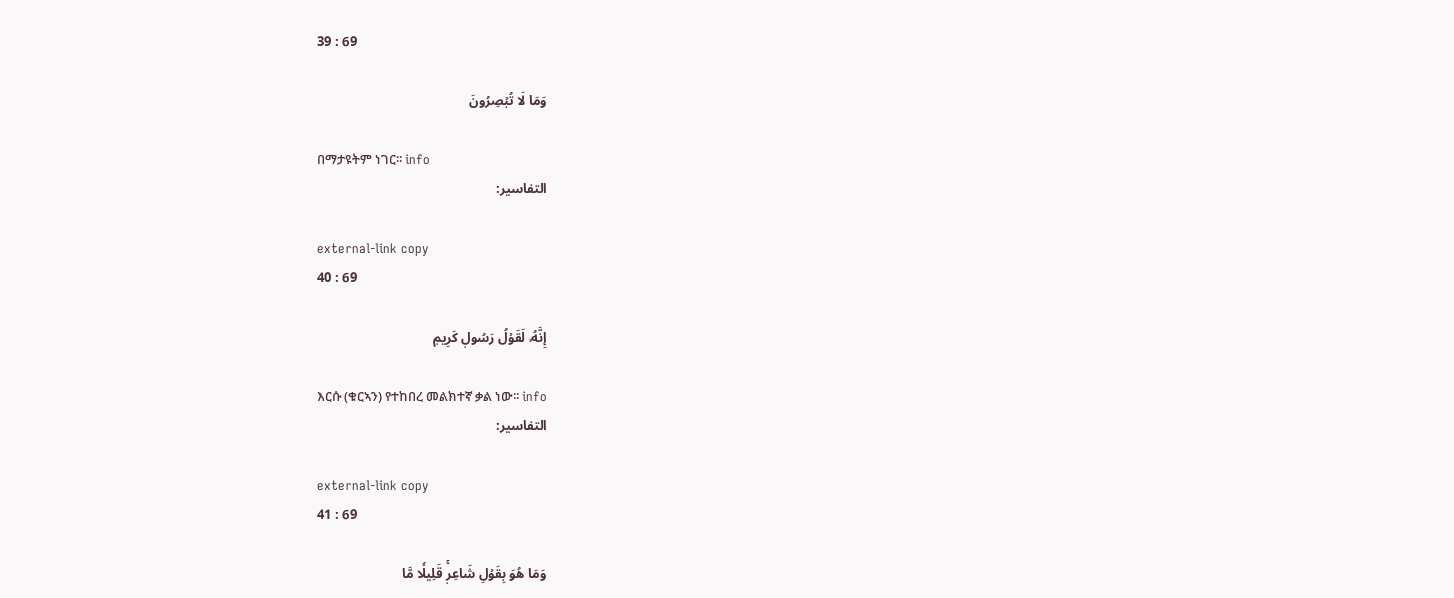39 : 69

وَمَا لَا تُبۡصِرُونَ

በማታዩትም ነገር፡፡ info
التفاسير:

external-link copy
40 : 69

إِنَّهُۥ لَقَوۡلُ رَسُولٖ كَرِيمٖ

እርሱ (ቁርኣን) የተከበረ መልክተኛ ቃል ነው፡፡ info
التفاسير:

external-link copy
41 : 69

وَمَا هُوَ بِقَوۡلِ شَاعِرٖۚ قَلِيلٗا مَّا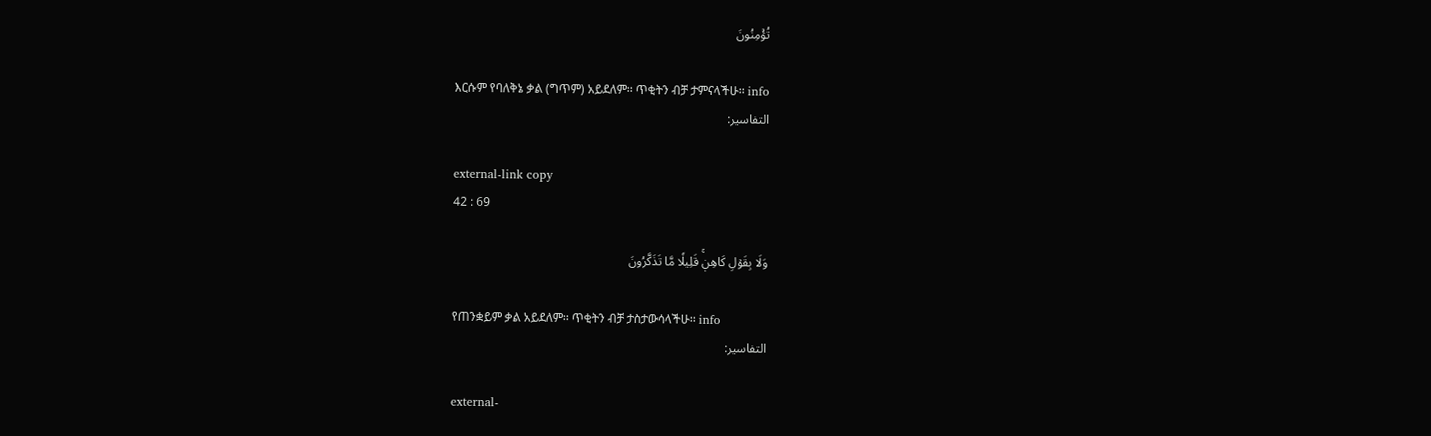تُؤۡمِنُونَ

እርሱም የባለቅኔ ቃል (ግጥም) አይደለም፡፡ ጥቂትን ብቻ ታምናላችሁ፡፡ info
التفاسير:

external-link copy
42 : 69

وَلَا بِقَوۡلِ كَاهِنٖۚ قَلِيلٗا مَّا تَذَكَّرُونَ

የጠንቋይም ቃል አይደለም፡፡ ጥቂትን ብቻ ታስታውሳላችሁ፡፡ info
التفاسير:

external-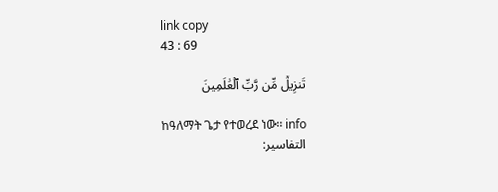link copy
43 : 69

تَنزِيلٞ مِّن رَّبِّ ٱلۡعَٰلَمِينَ

ከዓለማት ጌታ የተወረደ ነው፡፡ info
التفاسير: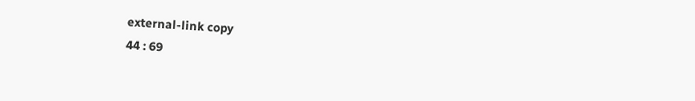external-link copy
44 : 69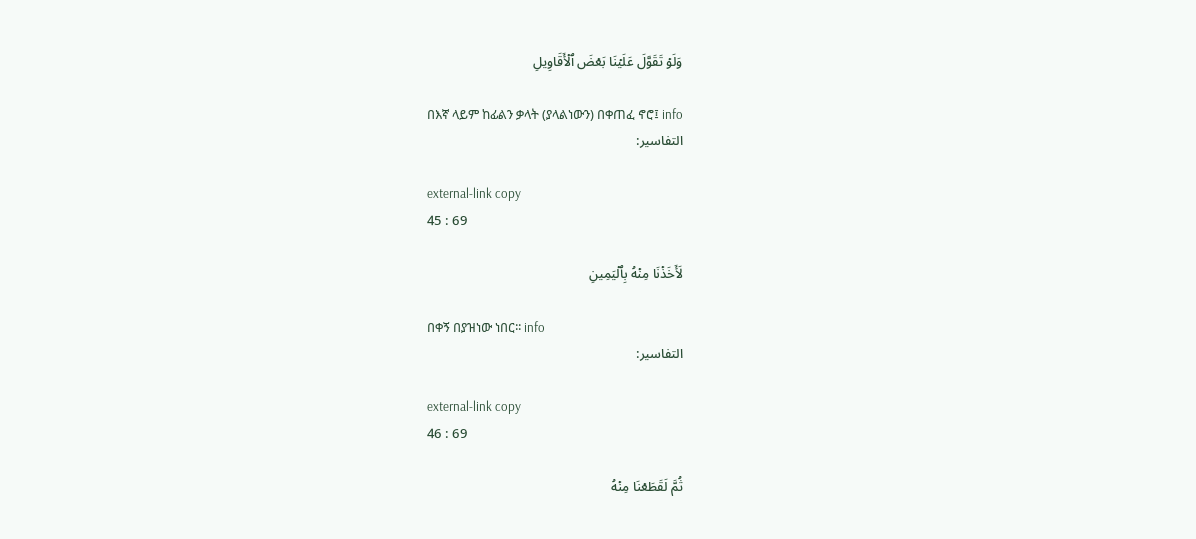وَلَوۡ تَقَوَّلَ عَلَيۡنَا بَعۡضَ ٱلۡأَقَاوِيلِ

በእኛ ላይም ከፊልን ቃላት (ያላልነውን) በቀጠፈ ኖሮ፤ info
التفاسير:

external-link copy
45 : 69

لَأَخَذۡنَا مِنۡهُ بِٱلۡيَمِينِ

በቀኝ በያዝነው ነበር፡፡ info
التفاسير:

external-link copy
46 : 69

ثُمَّ لَقَطَعۡنَا مِنۡهُ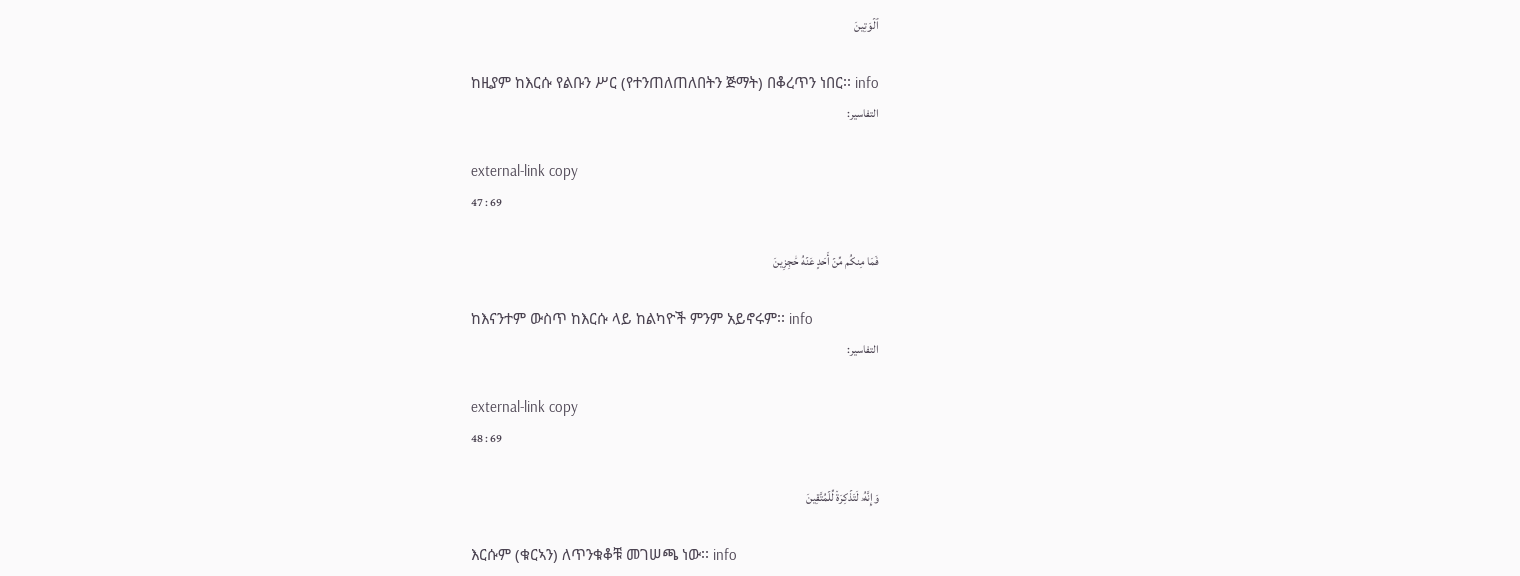ٱلۡوَتِينَ

ከዚያም ከእርሱ የልቡን ሥር (የተንጠለጠለበትን ጅማት) በቆረጥን ነበር፡፡ info
التفاسير:

external-link copy
47 : 69

فَمَا مِنكُم مِّنۡ أَحَدٍ عَنۡهُ حَٰجِزِينَ

ከእናንተም ውስጥ ከእርሱ ላይ ከልካዮች ምንም አይኖሩም፡፡ info
التفاسير:

external-link copy
48 : 69

وَإِنَّهُۥ لَتَذۡكِرَةٞ لِّلۡمُتَّقِينَ

እርሱም (ቁርኣን) ለጥንቁቆቹ መገሠጫ ነው፡፡ info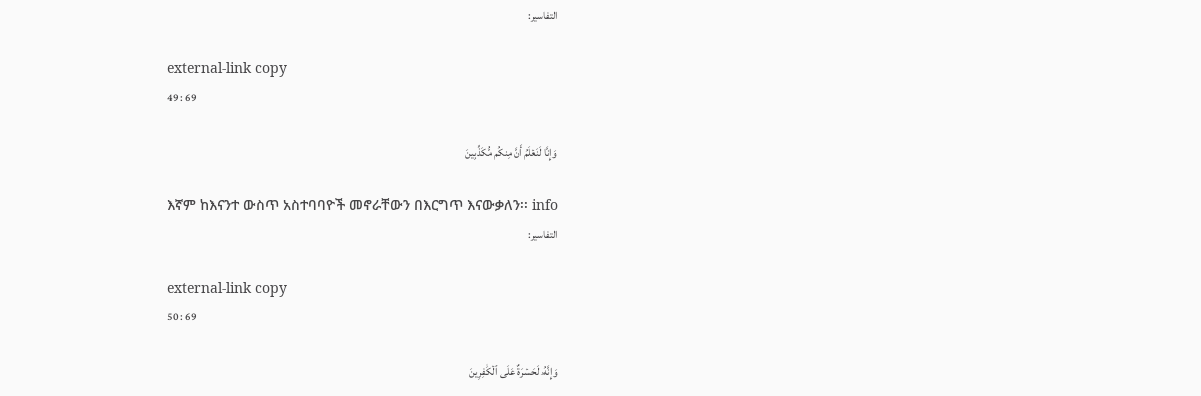التفاسير:

external-link copy
49 : 69

وَإِنَّا لَنَعۡلَمُ أَنَّ مِنكُم مُّكَذِّبِينَ

እኛም ከእናንተ ውስጥ አስተባባዮች መኖራቸውን በእርግጥ እናውቃለን፡፡ info
التفاسير:

external-link copy
50 : 69

وَإِنَّهُۥ لَحَسۡرَةٌ عَلَى ٱلۡكَٰفِرِينَ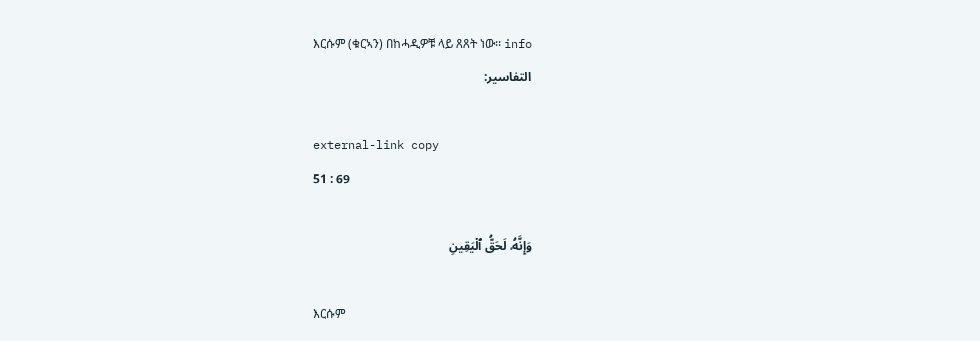እርሱም (ቁርኣን) በከሓዲዎቹ ላይ ጸጸት ነው፡፡ info
التفاسير:

external-link copy
51 : 69

وَإِنَّهُۥ لَحَقُّ ٱلۡيَقِينِ

እርሱም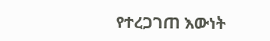የተረጋገጠ እውነት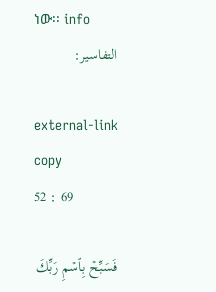ነው፡፡ info
التفاسير:

external-link copy
52 : 69

فَسَبِّحۡ بِٱسۡمِ رَبِّكَ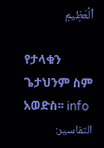ٱلۡعَظِيمِ

የታላቁን ጌታህንም ስም አወድስ፡፡ info
التفاسير: